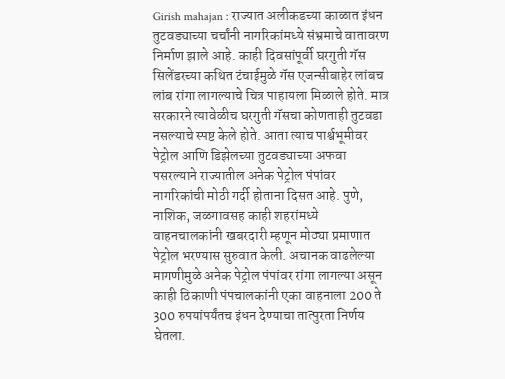Girish mahajan : राज्यात अलीकडच्या काळात इंधन तुटवड्याच्या चर्चांनी नागरिकांमध्ये संभ्रमाचे वातावरण निर्माण झाले आहे. काही दिवसांपूर्वी घरगुती गॅस सिलेंडरच्या कथित टंचाईमुळे गॅस एजन्सीबाहेर लांबच लांब रांगा लागल्याचे चित्र पाहायला मिळाले होते. मात्र सरकारने त्यावेळीच घरगुती गॅसचा कोणताही तुटवडा नसल्याचे स्पष्ट केले होते. आता त्याच पार्श्वभूमीवर पेट्रोल आणि डिझेलच्या तुटवड्याच्या अफवा पसरल्याने राज्यातील अनेक पेट्रोल पंपांवर नागरिकांची मोठी गर्दी होताना दिसत आहे. पुणे, नाशिक, जळगावसह काही शहरांमध्ये वाहनचालकांनी खबरदारी म्हणून मोठ्या प्रमाणात पेट्रोल भरण्यास सुरुवात केली. अचानक वाढलेल्या मागणीमुळे अनेक पेट्रोल पंपांवर रांगा लागल्या असून काही ठिकाणी पंपचालकांनी एका वाहनाला 200 ते 300 रुपयांपर्यंतच इंधन देण्याचा तात्पुरता निर्णय घेतला.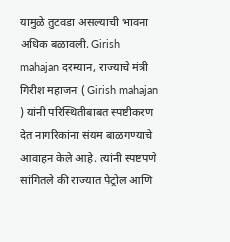यामुळे तुटवडा असल्याची भावना अधिक बळावली. Girish mahajan दरम्यान, राज्याचे मंत्री गिरीश महाजन ( Girish mahajan ) यांनी परिस्थितीबाबत स्पष्टीकरण देत नागरिकांना संयम बाळगण्याचे आवाहन केले आहे. त्यांनी स्पष्टपणे सांगितले की राज्यात पेट्रोल आणि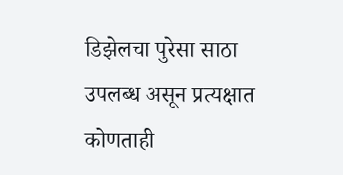डिझेलचा पुरेसा साठा उपलब्ध असून प्रत्यक्षात कोणताही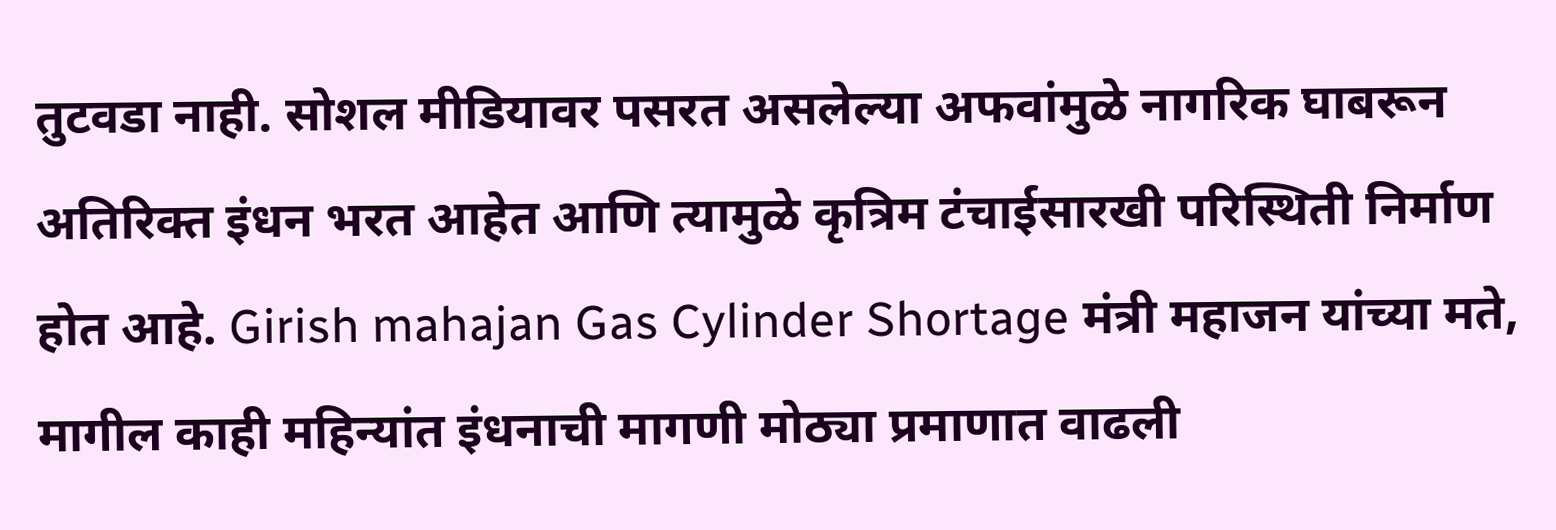तुटवडा नाही. सोशल मीडियावर पसरत असलेल्या अफवांमुळे नागरिक घाबरून अतिरिक्त इंधन भरत आहेत आणि त्यामुळे कृत्रिम टंचाईसारखी परिस्थिती निर्माण होत आहे. Girish mahajan Gas Cylinder Shortage मंत्री महाजन यांच्या मते, मागील काही महिन्यांत इंधनाची मागणी मोठ्या प्रमाणात वाढली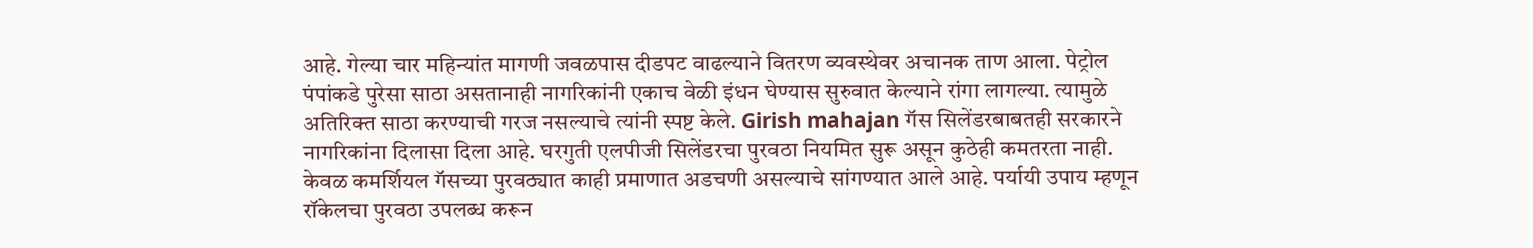आहे. गेल्या चार महिन्यांत मागणी जवळपास दीडपट वाढल्याने वितरण व्यवस्थेवर अचानक ताण आला. पेट्रोल पंपांकडे पुरेसा साठा असतानाही नागरिकांनी एकाच वेळी इंधन घेण्यास सुरुवात केल्याने रांगा लागल्या. त्यामुळे अतिरिक्त साठा करण्याची गरज नसल्याचे त्यांनी स्पष्ट केले. Girish mahajan गॅस सिलेंडरबाबतही सरकारने नागरिकांना दिलासा दिला आहे. घरगुती एलपीजी सिलेंडरचा पुरवठा नियमित सुरू असून कुठेही कमतरता नाही. केवळ कमर्शियल गॅसच्या पुरवठ्यात काही प्रमाणात अडचणी असल्याचे सांगण्यात आले आहे. पर्यायी उपाय म्हणून रॉकेलचा पुरवठा उपलब्ध करून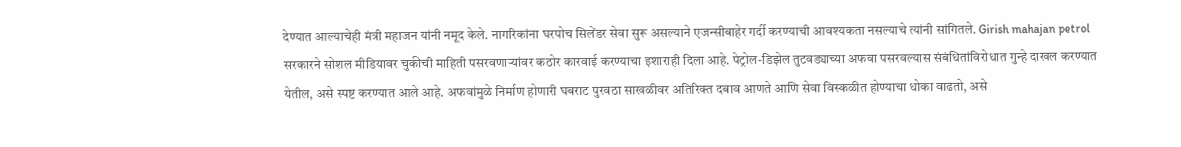देण्यात आल्याचेही मंत्री महाजन यांनी नमूद केले. नागरिकांना घरपोच सिलेंडर सेवा सुरू असल्याने एजन्सीबाहेर गर्दी करण्याची आवश्यकता नसल्याचे त्यांनी सांगितले. Girish mahajan petrol सरकारने सोशल मीडियावर चुकीची माहिती पसरवणाऱ्यांवर कठोर कारवाई करण्याचा इशाराही दिला आहे. पेट्रोल-डिझेल तुटवड्याच्या अफवा पसरवल्यास संबंधितांविरोधात गुन्हे दाखल करण्यात येतील, असे स्पष्ट करण्यात आले आहे. अफवांमुळे निर्माण होणारी घबराट पुरवठा साखळीवर अतिरिक्त दबाव आणते आणि सेवा विस्कळीत होण्याचा धोका वाढतो, असे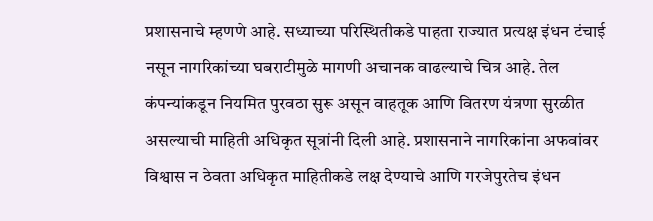प्रशासनाचे म्हणणे आहे. सध्याच्या परिस्थितीकडे पाहता राज्यात प्रत्यक्ष इंधन टंचाई नसून नागरिकांच्या घबराटीमुळे मागणी अचानक वाढल्याचे चित्र आहे. तेल कंपन्यांकडून नियमित पुरवठा सुरू असून वाहतूक आणि वितरण यंत्रणा सुरळीत असल्याची माहिती अधिकृत सूत्रांनी दिली आहे. प्रशासनाने नागरिकांना अफवांवर विश्वास न ठेवता अधिकृत माहितीकडे लक्ष देण्याचे आणि गरजेपुरतेच इंधन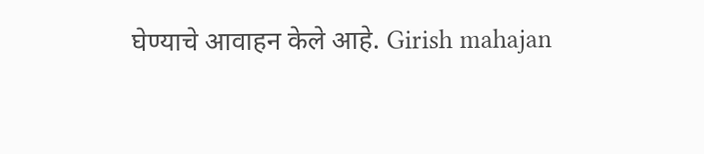घेण्याचे आवाहन केले आहे. Girish mahajan